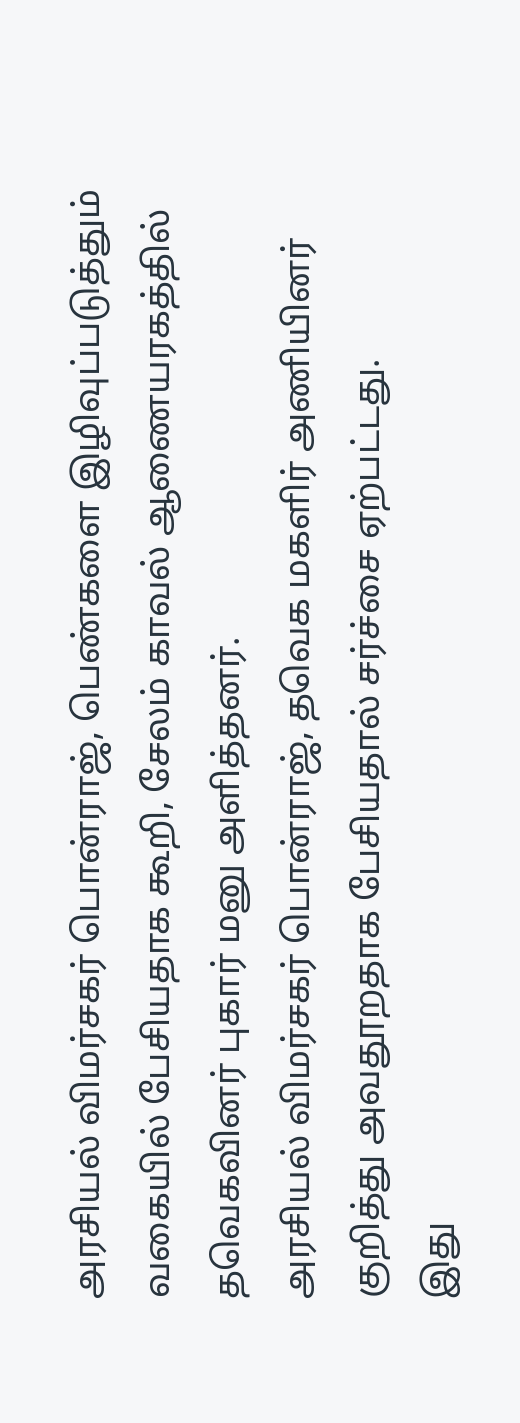அரசியல் விமர்சகர் பொன்ராஜ், பெண்களை இழிவுப்படுத்தும் வகையில் பேசியதாக கூறி, சேலம் காவல் ஆணையரகத்தில் தவெகவினர் புகார் மனு அளித்தனர்.
அரசியல் விமர்சகர் பொன்ராஜ், தவெக மகளிர் அணியினர் குறித்து அவதூறதாக பேசியதால் சர்ச்சை ஏற்பட்டது.
இது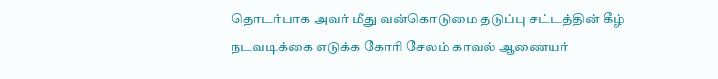தொடர்பாக அவர் மீது வன்கொடுமை தடுப்பு சட்டத்தின் கீழ் நடவடிக்கை எடுக்க கோரி சேலம் காவல் ஆணையர்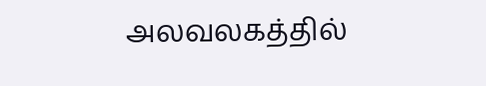அலவலகத்தில்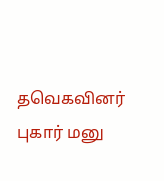தவெகவினர் புகார் மனு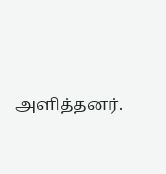அளித்தனர்.